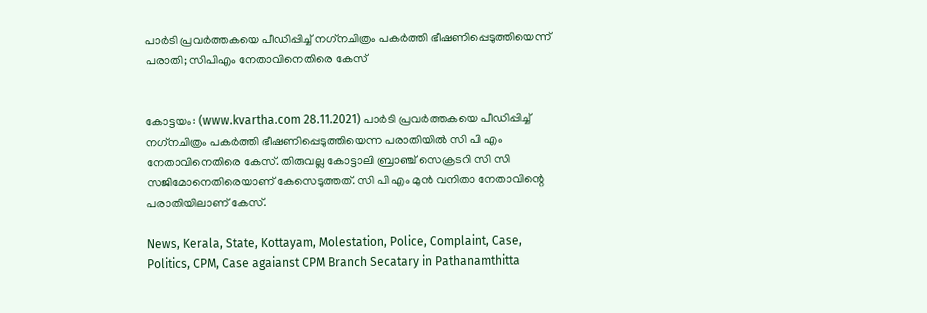പാര്‍ടി പ്രവര്‍ത്തകയെ പീഡിപ്പിച്ച് നഗ്‌നചിത്രം പകര്‍ത്തി ഭീഷണിപ്പെടുത്തിയെന്ന് പരാതി; സിപിഎം നേതാവിനെതിരെ കേസ്


കോട്ടയം: (www.kvartha.com 28.11.2021) പാര്‍ടി പ്രവര്‍ത്തകയെ പീഡിപ്പിച്ച് നഗ്‌നചിത്രം പകര്‍ത്തി ഭീഷണിപ്പെടുത്തിയെന്ന പരാതിയില്‍ സി പി എം നേതാവിനെതിരെ കേസ്. തിരുവല്ല കോട്ടാലി ബ്രാഞ്ച് സെക്രടറി സി സി സജിമോനെതിരെയാണ് കേസെടുത്തത്. സി പി എം മുന്‍ വനിതാ നേതാവിന്റെ പരാതിയിലാണ് കേസ്.

News, Kerala, State, Kottayam, Molestation, Police, Complaint, Case, Politics, CPM, Case agaianst CPM Branch Secatary in Pathanamthitta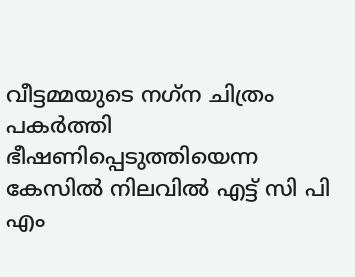വീട്ടമ്മയുടെ നഗ്‌ന ചിത്രം പകര്‍ത്തി ഭീഷണിപ്പെടുത്തിയെന്ന കേസില്‍ നിലവില്‍ എട്ട് സി പി എം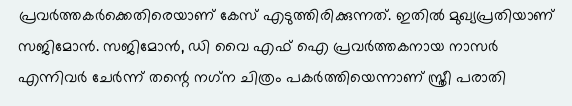പ്രവര്‍ത്തകര്‍ക്കെതിരെയാണ് കേസ് എടുത്തിരിക്കുന്നത്. ഇതില്‍ മുഖ്യപ്രതിയാണ് സജിമോന്‍. സജിമോന്‍, ഡി വൈ എഫ് ഐ പ്രവര്‍ത്തകനായ നാസര്‍ എന്നിവര്‍ ചേര്‍ന്ന് തന്റെ നഗ്‌ന ചിത്രം പകര്‍ത്തിയെന്നാണ് സ്ത്രീ പരാതി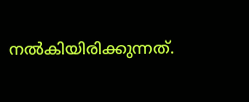നല്‍കിയിരിക്കുന്നത്.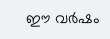ഈ വര്‍ഷം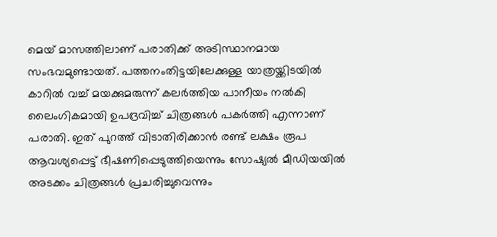മെയ് മാസത്തിലാണ് പരാതിക്ക് അടിസ്ഥാനമായ സംഭവമുണ്ടായത്. പത്തനംതിട്ടയിലേക്കുള്ള യാത്രയ്ക്കിടയില്‍ കാറില്‍ വച്ച് മയക്കുമരുന്ന് കലര്‍ത്തിയ പാനീയം നല്‍കി ലൈംഗികമായി ഉപദ്രവിച്ച് ചിത്രങ്ങള്‍ പകര്‍ത്തി എന്നാണ് പരാതി. ഇത് പുറത്ത് വിടാതിരിക്കാന്‍ രണ്ട് ലക്ഷം രൂപ ആവശ്യപ്പെട്ട് ഭീഷണിപ്പെടുത്തിയെന്നും സോഷ്യല്‍ മീഡിയയില്‍ അടക്കം ചിത്രങ്ങള്‍ പ്രചരിച്ചുവെന്നും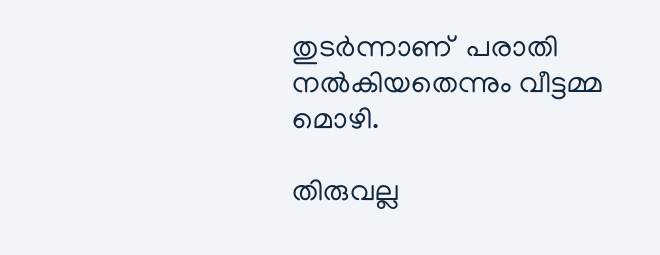തുടര്‍ന്നാണ്  പരാതി നല്‍കിയതെന്നും വീട്ടമ്മ മൊഴി.

തിരുവല്ല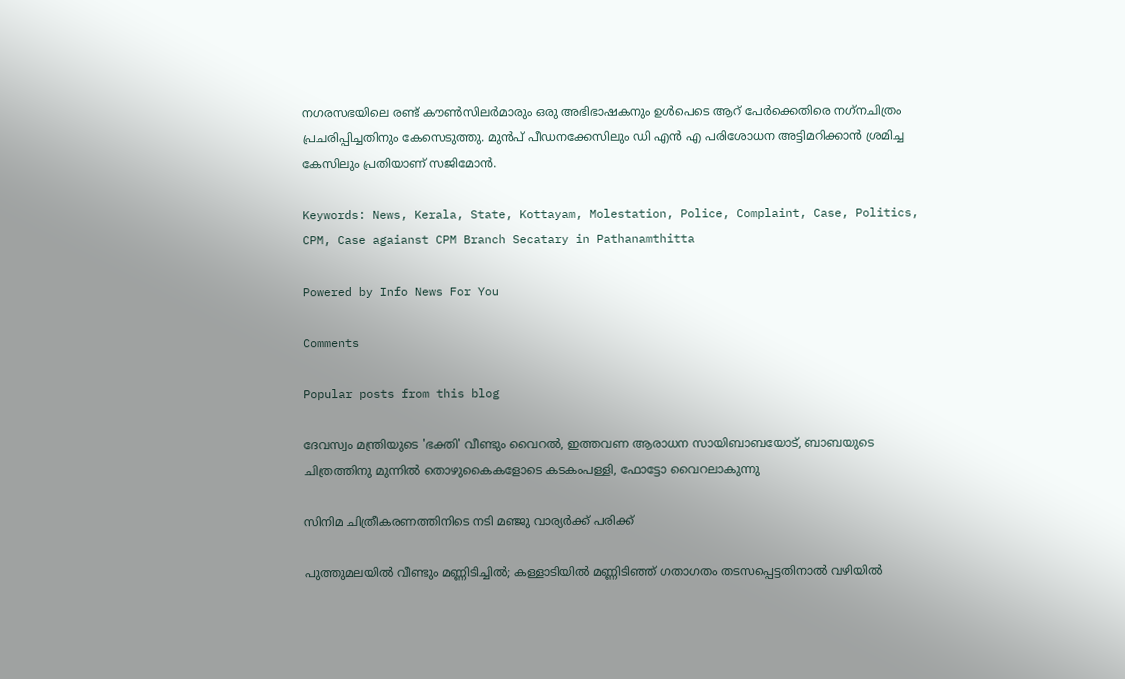നഗരസഭയിലെ രണ്ട് കൗണ്‍സിലര്‍മാരും ഒരു അഭിഭാഷകനും ഉള്‍പെടെ ആറ് പേര്‍ക്കെതിരെ നഗ്‌നചിത്രം പ്രചരിപ്പിച്ചതിനും കേസെടുത്തു. മുന്‍പ് പീഡനക്കേസിലും ഡി എന്‍ എ പരിശോധന അട്ടിമറിക്കാന്‍ ശ്രമിച്ച കേസിലും പ്രതിയാണ് സജിമോന്‍.

Keywords: News, Kerala, State, Kottayam, Molestation, Police, Complaint, Case, Politics, CPM, Case agaianst CPM Branch Secatary in Pathanamthitta

Powered by Info News For You

Comments

Popular posts from this blog

ദേവസ്വം മന്ത്രിയുടെ 'ഭക്തി' വീണ്ടും വൈറല്‍, ഇത്തവണ ആരാധന സായിബാബയോട്, ബാബയുടെ ചിത്രത്തിനു മുന്നില്‍ തൊഴുകൈകളോടെ കടകംപള്ളി, ഫോട്ടോ വൈറലാകുന്നു

സിനിമ ചിത്രീകരണത്തിനിടെ നടി മഞ്ജു വാര്യര്‍ക്ക് പരിക്ക്

പുത്തുമലയില്‍ വീണ്ടും മണ്ണിടിച്ചില്‍; കള്ളാടിയില്‍ മണ്ണിടിഞ്ഞ് ഗതാഗതം തടസപ്പെട്ടതിനാല്‍ വഴിയില്‍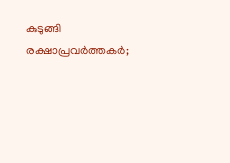കുടുങ്ങി രക്ഷാപ്രവര്‍ത്തകര്‍;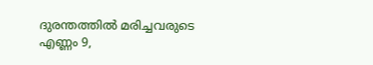ദുരന്തത്തില്‍ മരിച്ചവരുടെ എണ്ണം 9,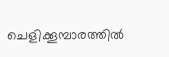ചെളിക്കൂമ്പാരത്തില്‍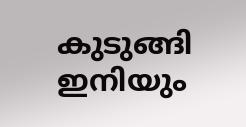കുടുങ്ങി ഇനിയും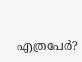എത്രപേര്‍?